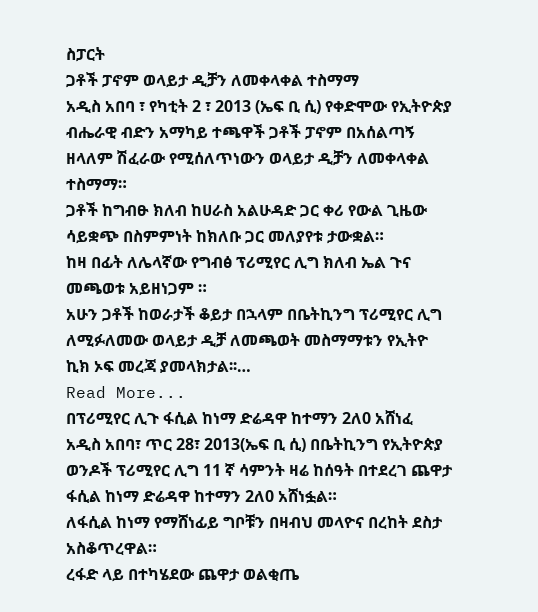ስፓርት
ጋቶች ፓኖም ወላይታ ዲቻን ለመቀላቀል ተስማማ
አዲስ አበባ ፣ የካቲት 2 ፣ 2013 (ኤፍ ቢ ሲ) የቀድሞው የኢትዮጵያ ብሔራዊ ብድን አማካይ ተጫዋች ጋቶች ፓኖም በአሰልጣኝ ዘላለም ሽፈራው የሚሰለጥነውን ወላይታ ዲቻን ለመቀላቀል ተስማማ።
ጋቶች ከግብፁ ክለብ ከሀራስ አልሁዳድ ጋር ቀሪ የውል ጊዜው ሳይቋጭ በስምምነት ከክለቡ ጋር መለያየቱ ታውቋል።
ከዛ በፊት ለሌላኛው የግብፅ ፕሪሚየር ሊግ ክለብ ኤል ጉና መጫወቱ አይዘነጋም ።
አሁን ጋቶች ከወራታች ቆይታ በኋላም በቤትኪንግ ፕሪሚየር ሊግ ለሚፉለመው ወላይታ ዲቻ ለመጫወት መስማማቱን የኢትዮ ኪክ ኦፍ መረጃ ያመላክታል፡፡…
Read More...
በፕሪሚየር ሊጉ ፋሲል ከነማ ድሬዳዋ ከተማን 2ለ0 አሸነፈ
አዲስ አበባ፣ ጥር 28፣ 2013(ኤፍ ቢ ሲ) በቤትኪንግ የኢትዮጵያ ወንዶች ፕሪሚየር ሊግ 11 ኛ ሳምንት ዛሬ ከሰዓት በተደረገ ጨዋታ ፋሲል ከነማ ድሬዳዋ ከተማን 2ለ0 አሸነፏል።
ለፋሲል ከነማ የማሸነፊይ ግቦቹን በዛብህ መላዮና በረከት ደስታ አስቆጥረዋል።
ረፋድ ላይ በተካሄደው ጨዋታ ወልቂጤ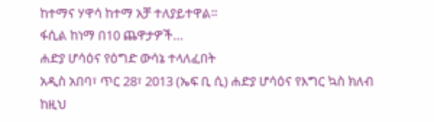ከተማና ሃዋሳ ከተማ አቻ ተለያይተዋል።
ፋሲል ከነማ በ10 ጨዋታዎች…
ሐድያ ሆሳዕና የዕግድ ውሳኔ ተላለፈበት
አዲስ አበባ፣ ጥር 28፣ 2013 (ኤፍ ቢ ሲ) ሐድያ ሆሳዕና የእግር ኳስ ክለብ ከዚህ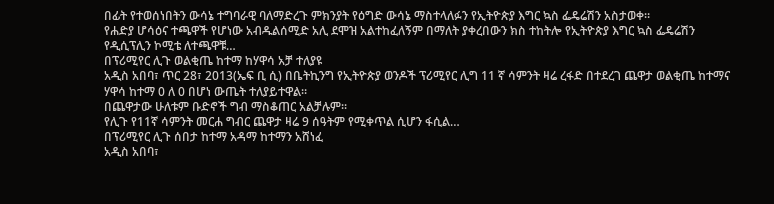በፊት የተወሰነበትን ውሳኔ ተግባራዊ ባለማድረጉ ምክንያት የዕግድ ውሳኔ ማስተላለፉን የኢትዮጵያ እግር ኳስ ፌዴሬሽን አስታወቀ።
የሐድያ ሆሳዕና ተጫዋች የሆነው አብዱልሰሚድ አሊ ደሞዝ አልተከፈለኝም በማለት ያቀረበውን ክስ ተከትሎ የኢትዮጵያ እግር ኳስ ፌዴሬሽን የዲሲፕሊን ኮሚቴ ለተጫዋቹ…
በፕሪሚየር ሊጉ ወልቂጤ ከተማ ከሃዋሳ አቻ ተለያዩ
አዲስ አበባ፣ ጥር 28፣ 2013(ኤፍ ቢ ሲ) በቤትኪንግ የኢትዮጵያ ወንዶች ፕሪሚየር ሊግ 11 ኛ ሳምንት ዛሬ ረፋድ በተደረገ ጨዋታ ወልቂጤ ከተማና ሃዋሳ ከተማ 0 ለ 0 በሆነ ውጤት ተለያይተዋል።
በጨዋታው ሁለቱም ቡድኖች ግብ ማስቆጠር አልቻሉም፡፡
የሊጉ የ11ኛ ሳምንት መርሐ ግብር ጨዋታ ዛሬ 9 ሰዓትም የሚቀጥል ሲሆን ፋሲል…
በፕሪሚየር ሊጉ ሰበታ ከተማ አዳማ ከተማን አሸነፈ
አዲስ አበባ፣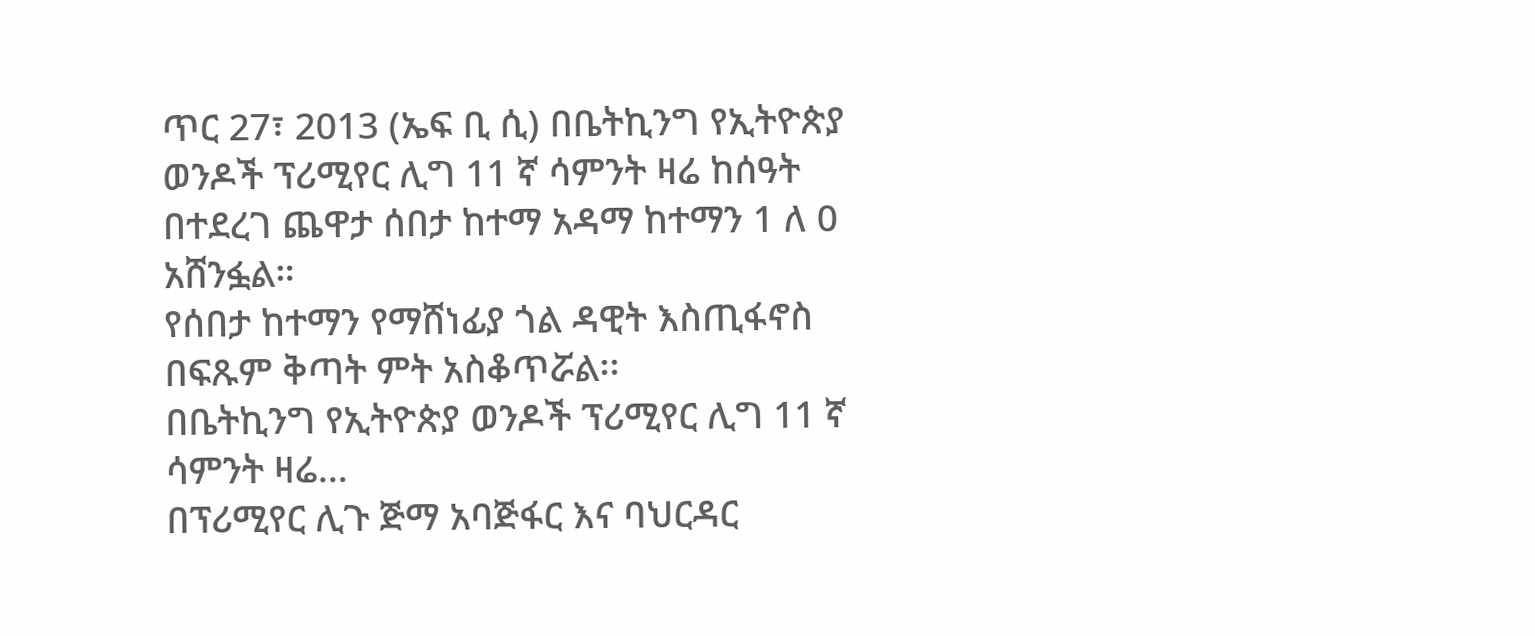ጥር 27፣ 2013 (ኤፍ ቢ ሲ) በቤትኪንግ የኢትዮጵያ ወንዶች ፕሪሚየር ሊግ 11 ኛ ሳምንት ዛሬ ከሰዓት በተደረገ ጨዋታ ሰበታ ከተማ አዳማ ከተማን 1 ለ 0 አሸንፏል።
የሰበታ ከተማን የማሸነፊያ ጎል ዳዊት እስጢፋኖስ በፍጹም ቅጣት ምት አስቆጥሯል፡፡
በቤትኪንግ የኢትዮጵያ ወንዶች ፕሪሚየር ሊግ 11 ኛ ሳምንት ዛሬ…
በፕሪሚየር ሊጉ ጅማ አባጅፋር እና ባህርዳር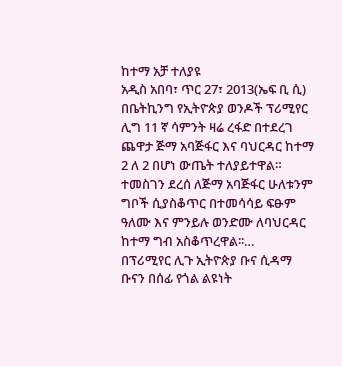ከተማ አቻ ተለያዩ
አዲስ አበባ፣ ጥር 27፣ 2013(ኤፍ ቢ ሲ) በቤትኪንግ የኢትዮጵያ ወንዶች ፕሪሚየር ሊግ 11 ኛ ሳምንት ዛሬ ረፋድ በተደረገ ጨዋታ ጅማ አባጅፋር እና ባህርዳር ከተማ 2 ለ 2 በሆነ ውጤት ተለያይተዋል።
ተመስገን ደረሰ ለጅማ አባጅፋር ሁለቱንም ግቦች ሲያስቆጥር በተመሳሳይ ፍፁም ዓለሙ እና ምንይሉ ወንድሙ ለባህርዳር ከተማ ግብ አስቆጥረዋል፡፡…
በፕሪሚየር ሊጉ ኢትዮጵያ ቡና ሲዳማ ቡናን በሰፊ የጎል ልዩነት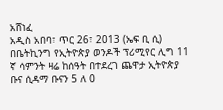አሸነፈ
አዲስ አበባ፣ ጥር 26፣ 2013 (ኤፍ ቢ ሲ) በቤትኪንግ የኢትዮጵያ ወንዶች ፕሪሚየር ሊግ 11 ኛ ሳምንት ዛሬ ከሰዓት በተደረገ ጨዋታ ኢትዮጵያ ቡና ሲዳማ ቡናን 5 ለ 0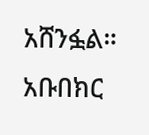አሸንፏል።
አቡበክር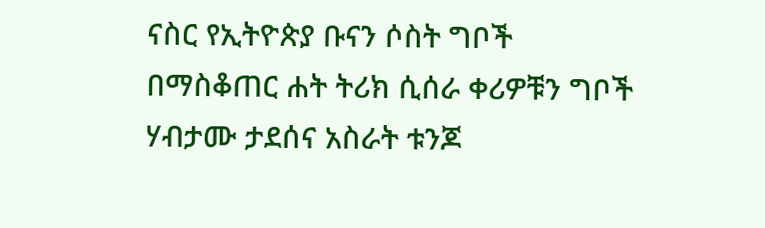ናስር የኢትዮጵያ ቡናን ሶስት ግቦች በማስቆጠር ሐት ትሪክ ሲሰራ ቀሪዎቹን ግቦች ሃብታሙ ታደሰና አስራት ቱንጆ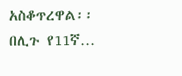አስቆጥረዋል፡፡
በሊጉ የ11ኛ…